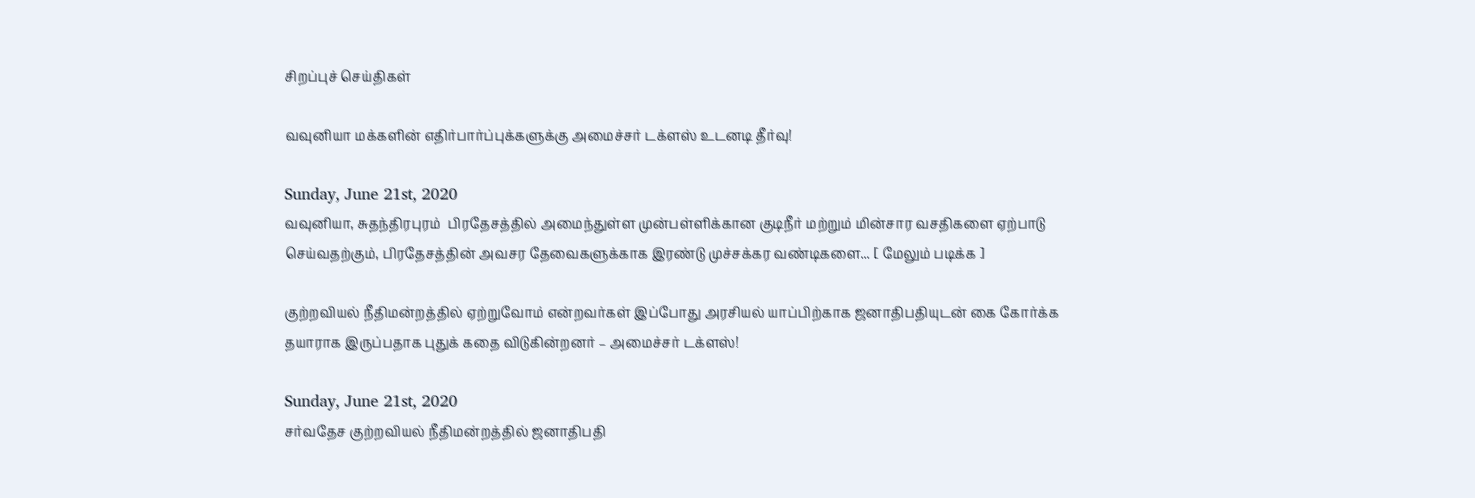சிறப்புச் செய்திகள்

வவுனியா மக்களின் எதிர்பார்ப்புக்களுக்கு அமைச்சர் டக்ளஸ் உடனடி தீர்வு!

Sunday, June 21st, 2020
வவுனியா, சுதந்திரபுரம்  பிரதேசத்தில் அமைந்துள்ள முன்பள்ளிக்கான குடிநீர் மற்றும் மின்சார வசதிகளை ஏற்பாடு செய்வதற்கும், பிரதேசத்தின் அவசர தேவைகளுக்காக இரண்டு முச்சக்கர வண்டிகளை... [ மேலும் படிக்க ]

குற்றவியல் நீதிமன்றத்தில் ஏற்றுவோம் என்றவர்கள் இப்போது அரசியல் யாப்பிற்காக ஜனாதிபதியுடன் கை கோர்க்க தயாராக இருப்பதாக புதுக் கதை விடுகின்றனர் – அமைச்சர் டக்ளஸ்!

Sunday, June 21st, 2020
சர்வதேச குற்றவியல் நீதிமன்றத்தில் ஜனாதிபதி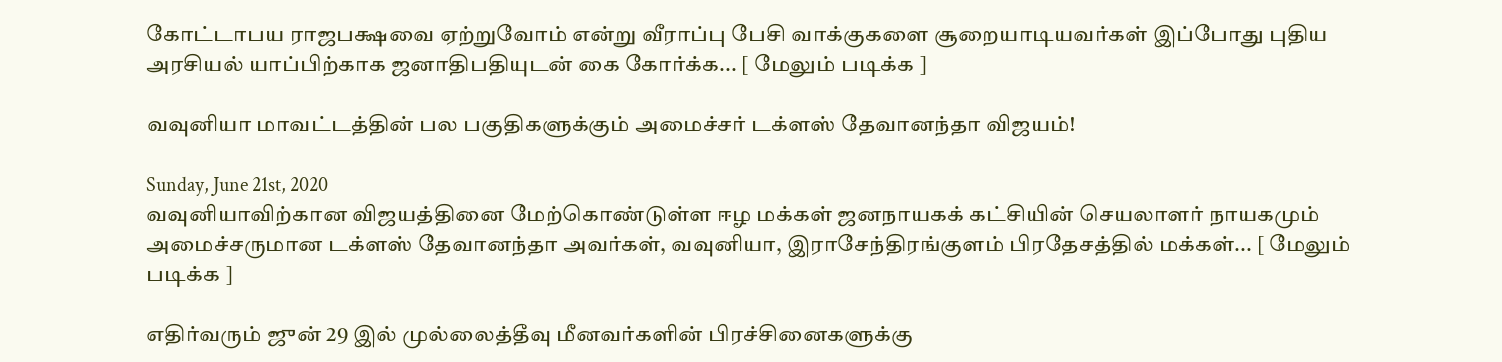கோட்டாபய ராஜபக்ஷவை ஏற்றுவோம் என்று வீராப்பு பேசி வாக்குகளை சூறையாடியவர்கள் இப்போது புதிய அரசியல் யாப்பிற்காக ஜனாதிபதியுடன் கை கோர்க்க... [ மேலும் படிக்க ]

வவுனியா மாவட்டத்தின் பல பகுதிகளுக்கும் அமைச்சர் டக்ளஸ் தேவானந்தா விஜயம்!

Sunday, June 21st, 2020
வவுனியாவிற்கான விஜயத்தினை மேற்கொண்டுள்ள ஈழ மக்கள் ஜனநாயகக் கட்சியின் செயலாளர் நாயகமும் அமைச்சருமான டக்ளஸ் தேவானந்தா அவர்கள், வவுனியா, இராசேந்திரங்குளம் பிரதேசத்தில் மக்கள்... [ மேலும் படிக்க ]

எதிர்வரும் ஜுன் 29 இல் முல்லைத்தீவு மீனவர்களின் பிரச்சினைகளுக்கு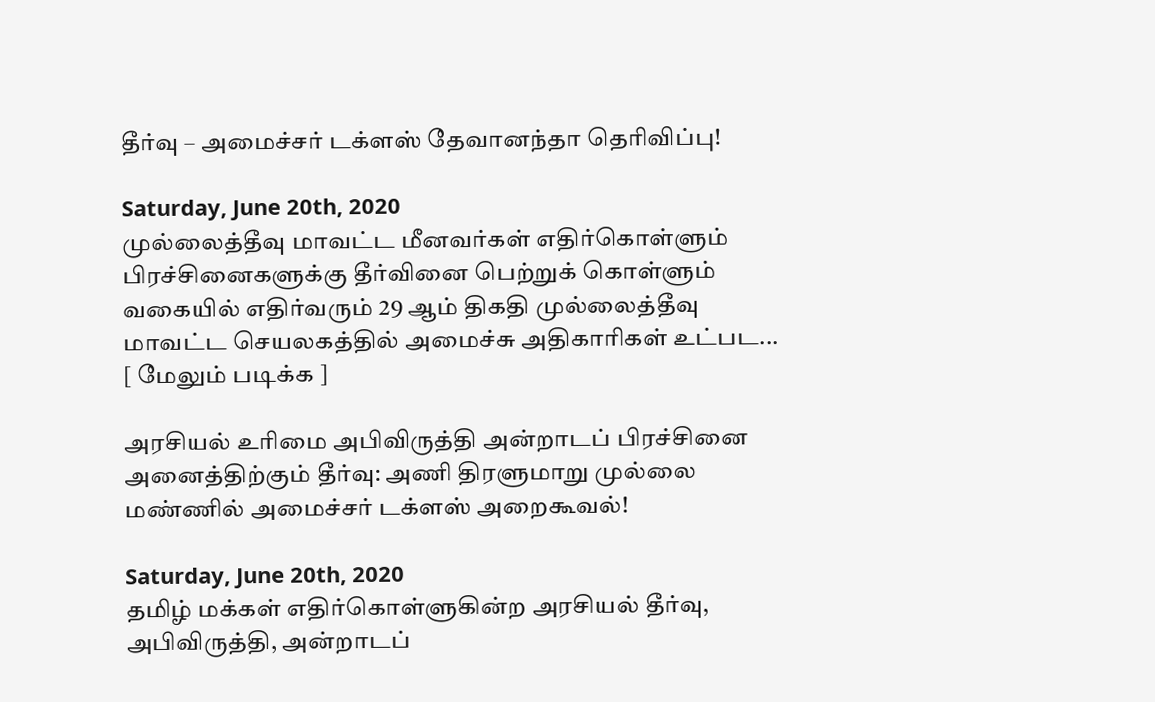தீர்வு – அமைச்சர் டக்ளஸ் தேவானந்தா தெரிவிப்பு!

Saturday, June 20th, 2020
முல்லைத்தீவு மாவட்ட மீனவர்கள் எதிர்கொள்ளும் பிரச்சினைகளுக்கு தீர்வினை பெற்றுக் கொள்ளும் வகையில் எதிர்வரும் 29 ஆம் திகதி முல்லைத்தீவு மாவட்ட செயலகத்தில் அமைச்சு அதிகாரிகள் உட்பட... [ மேலும் படிக்க ]

அரசியல் உரிமை அபிவிருத்தி அன்றாடப் பிரச்சினை அனைத்திற்கும் தீர்வு: அணி திரளுமாறு முல்லை மண்ணில் அமைச்சர் டக்ளஸ் அறைகூவல்!

Saturday, June 20th, 2020
தமிழ் மக்கள் எதிர்கொள்ளுகின்ற அரசியல் தீர்வு, அபிவிருத்தி, அன்றாடப்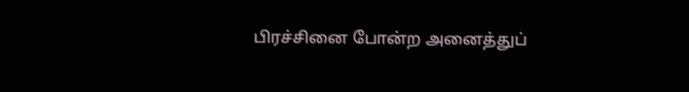பிரச்சினை போன்ற அனைத்துப்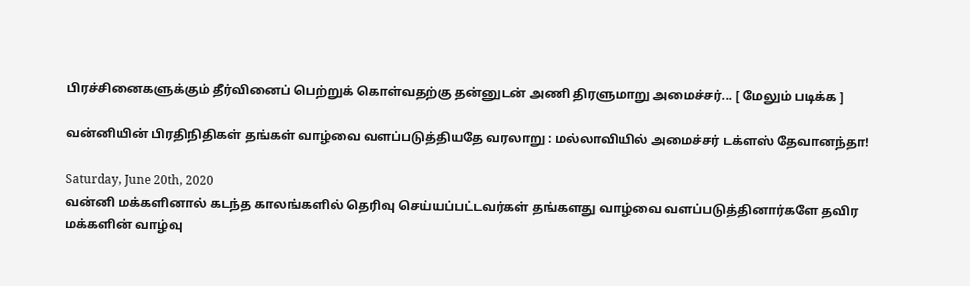பிரச்சினைகளுக்கும் தீர்வினைப் பெற்றுக் கொள்வதற்கு தன்னுடன் அணி திரளுமாறு அமைச்சர்... [ மேலும் படிக்க ]

வன்னியின் பிரதிநிதிகள் தங்கள் வாழ்வை வளப்படுத்தியதே வரலாறு : மல்லாவியில் அமைச்சர் டக்ளஸ் தேவானந்தா!

Saturday, June 20th, 2020
வன்னி மக்களினால் கடந்த காலங்களில் தெரிவு செய்யப்பட்டவர்கள் தங்களது வாழ்வை வளப்படுத்தினார்களே தவிர மக்களின் வாழ்வு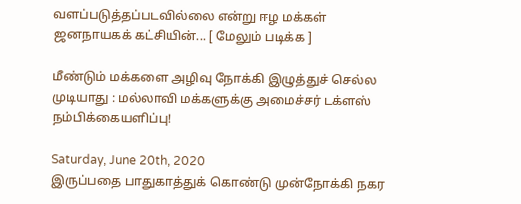வளப்படுத்தப்படவில்லை என்று ஈழ மக்கள் ஜனநாயகக் கட்சியின்... [ மேலும் படிக்க ]

மீண்டும் மக்களை அழிவு நோக்கி இழுத்துச் செல்ல முடியாது : மல்லாவி மக்களுக்கு அமைச்சர் டக்ளஸ் நம்பிக்கையளிப்பு!

Saturday, June 20th, 2020
இருப்பதை பாதுகாத்துக் கொண்டு முன்நோக்கி நகர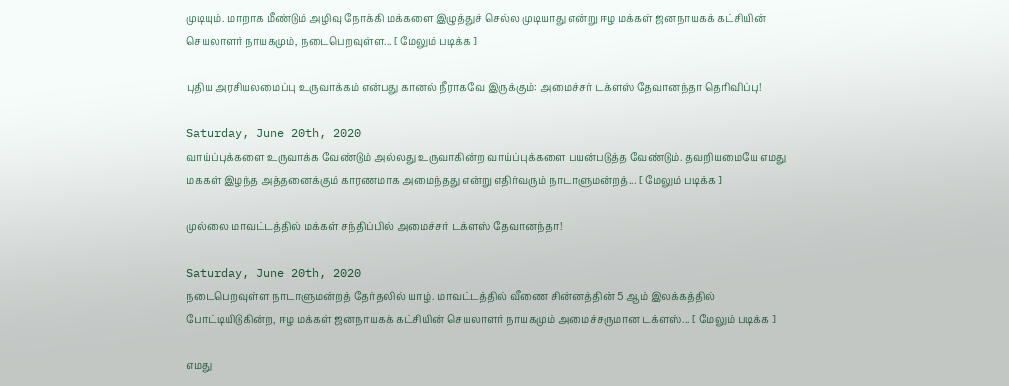முடியும். மாறாக மீண்டும் அழிவு நோக்கி மக்களை இழுத்துச் செல்ல முடியாது என்று ஈழ மக்கள் ஜனநாயகக் கட்சியின் செயலாளர் நாயகமும், நடைபெறவுள்ள... [ மேலும் படிக்க ]

புதிய அரசியலமைப்பு உருவாக்கம் என்பது கானல் நீராகவே இருக்கும்: அமைச்சர் டக்ளஸ் தேவானந்தா தெரிவிப்பு!

Saturday, June 20th, 2020
வாய்ப்புக்களை உருவாக்க வேண்டும் அல்லது உருவாகின்ற வாய்ப்புக்களை பயன்படுத்த வேண்டும். தவறியமையே எமது மககள் இழந்த அத்தனைக்கும் காரணமாக அமைந்தது என்று எதிர்வரும் நாடாளுமன்றத்... [ மேலும் படிக்க ]

முல்லை மாவட்டத்தில் மக்கள் சந்திப்பில் அமைச்சர் டக்ளஸ் தேவானந்தா!

Saturday, June 20th, 2020
நடைபெறவுள்ள நாடாளுமன்றத் தேர்தலில் யாழ். மாவட்டத்தில் வீணை சின்னத்தின் 5 ஆம் இலக்கத்தில் போட்டியிடுகின்ற, ஈழ மக்கள் ஜனநாயகக் கட்சியின் செயலாளர் நாயகமும் அமைச்சருமான டக்ளஸ்... [ மேலும் படிக்க ]

எமது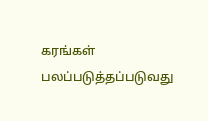கரங்கள் பலப்படுத்தப்படுவது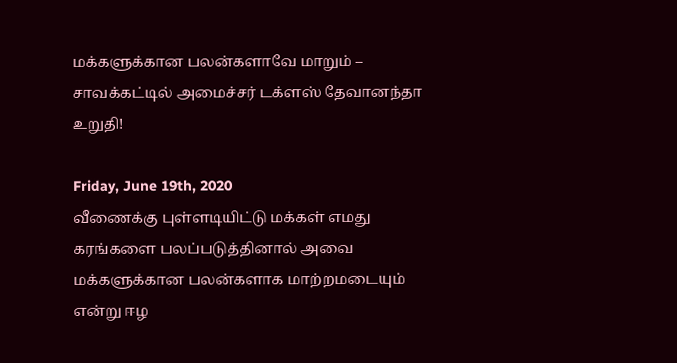மக்களுக்கான பலன்களாவே மாறும் – சாவக்கட்டில் அமைச்சர் டக்ளஸ் தேவானந்தா உறுதி!

Friday, June 19th, 2020
வீணைக்கு புள்ளடியிட்டு மக்கள் எமது கரங்களை பலப்படுத்தினால் அவை மக்களுக்கான பலன்களாக மாற்றமடையும் என்று ஈழ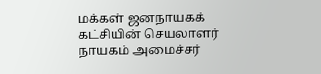மக்கள் ஜனநாயகக் கட்சியின் செயலாளர் நாயகம் அமைச்சர்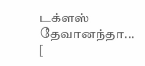டக்ளஸ் தேவானந்தா... [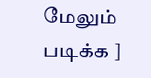மேலும் படிக்க ]